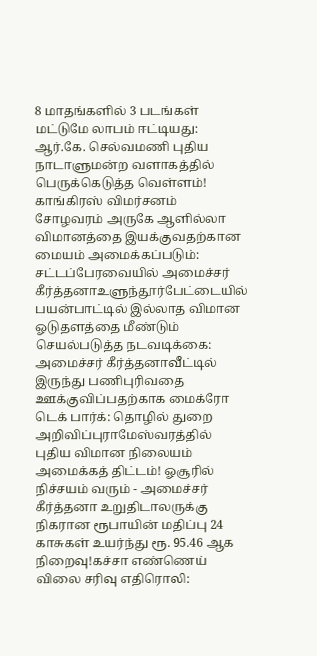8 மாதங்களில் 3 படங்கள் மட்டுமே லாபம் ஈட்டியது: ஆர்.கே. செல்வமணி புதிய நாடாளுமன்ற வளாகத்தில் பெருக்கெடுத்த வெள்ளம்! காங்கிரஸ் விமர்சனம் சோழவரம் அருகே ஆளில்லா விமானத்தை இயக்குவதற்கான மையம் அமைக்கப்படும்: சட்டப்பேரவையில் அமைச்சர் கீர்த்தனாஉளுந்தூர்பேட்டையில் பயன்பாட்டில் இல்லாத விமான ஓடுதளத்தை மீண்டும் செயல்படுத்த நடவடிக்கை: அமைச்சர் கீர்த்தனாவீட்டில் இருந்து பணிபுரிவதை ஊக்குவிப்பதற்காக மைக்ரோ டெக் பார்க்: தொழில் துறை அறிவிப்புராமேஸ்வரத்தில் புதிய விமான நிலையம் அமைக்கத் திட்டம்! ஓசூரில் நிச்சயம் வரும் - அமைச்சர் கீர்த்தனா உறுதிடாலருக்கு நிகரான ரூபாயின் மதிப்பு 24 காசுகள் உயர்ந்து ரூ. 95.46 ஆக நிறைவு!கச்சா எண்ணெய் விலை சரிவு எதிரொலி: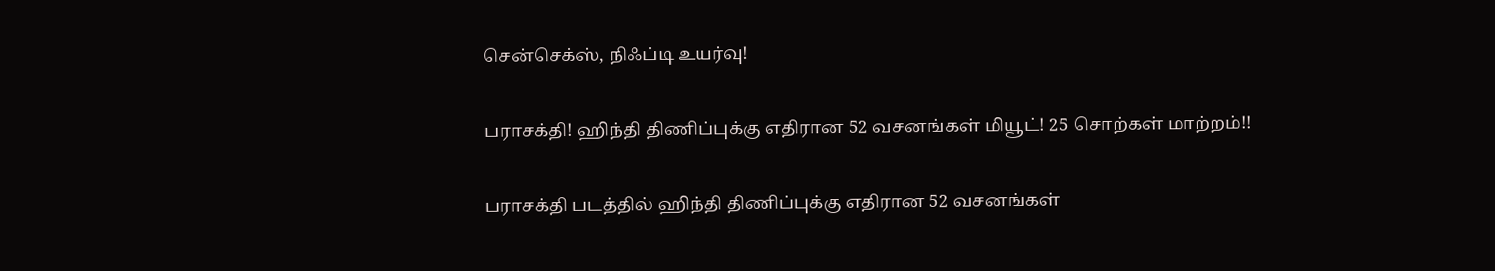சென்செக்ஸ், நிஃப்டி உயர்வு!

பராசக்தி! ஹிந்தி திணிப்புக்கு எதிரான 52 வசனங்கள் மியூட்! 25 சொற்கள் மாற்றம்!!

பராசக்தி படத்தில் ஹிந்தி திணிப்புக்கு எதிரான 52 வசனங்கள்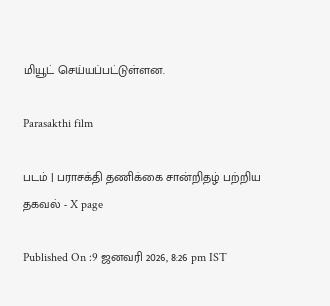மியூட் செய்யப்பட்டுள்ளன.

Parasakthi film

படம் | பராசக்தி தணிக்கை சான்றிதழ் பற்றிய தகவல் - X page

Published On :9 ஜனவரி 2026, 8:26 pm IST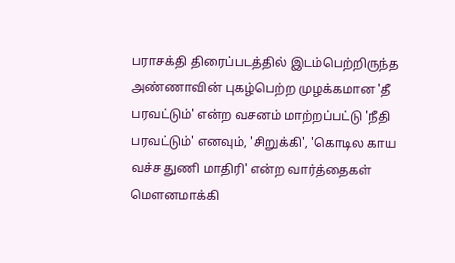பராசக்தி திரைப்படத்தில் இடம்பெற்றிருந்த அண்ணாவின் புகழ்பெற்ற முழக்கமான 'தீ பரவட்டும்' என்ற வசனம் மாற்றப்பட்டு 'நீதி பரவட்டும்' எனவும், 'சிறுக்கி', 'கொடில காய வச்ச துணி மாதிரி' என்ற வார்த்தைகள் மௌனமாக்கி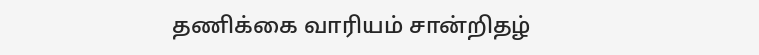தணிக்கை வாரியம் சான்றிதழ்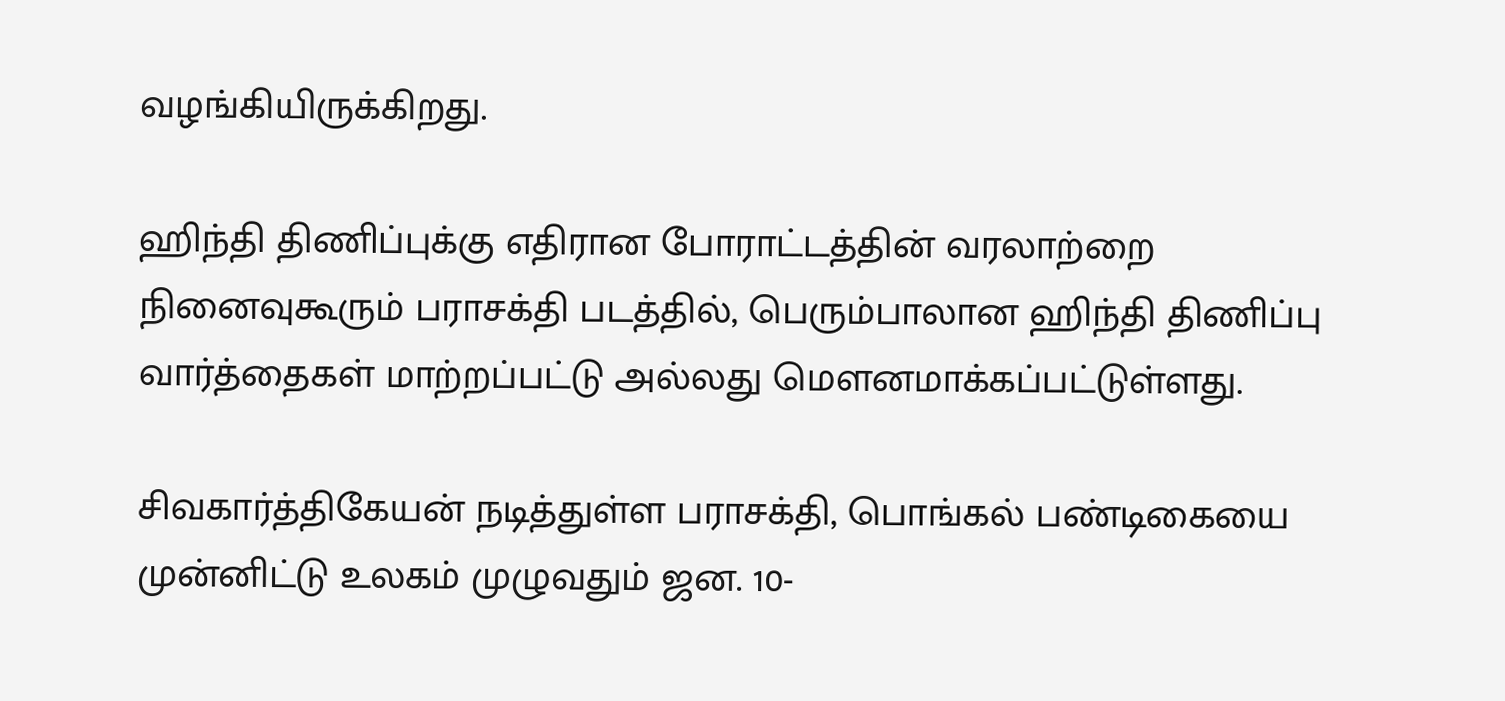வழங்கியிருக்கிறது.

ஹிந்தி திணிப்புக்கு எதிரான போராட்டத்தின் வரலாற்றை நினைவுகூரும் பராசக்தி படத்தில், பெரும்பாலான ஹிந்தி திணிப்பு வார்த்தைகள் மாற்றப்பட்டு அல்லது மௌனமாக்கப்பட்டுள்ளது.

சிவகார்த்திகேயன் நடித்துள்ள பராசக்தி, பொங்கல் பண்டிகையை முன்னிட்டு உலகம் முழுவதும் ஜன. 10-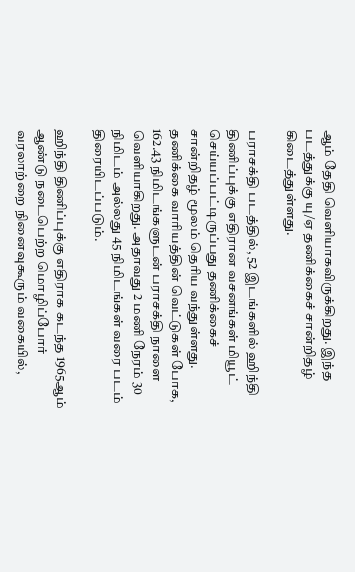ஆம் தேதி வெளியாகவிருக்கிறது. இந்த படத்துக்கு யு/ஏ தணிக்கைச் சான்றிதழ் கிடைத்துள்ளது.

பராசக்தி படத்தில், 52 இடங்களில் ஹிந்தி திணிப்புக்கு எதிரான வசனங்கள் மியூட் செய்யப்பட்டிருப்பது தணிக்கைச் சான்றிதழ் மூலம் தெரிய வந்துள்ளது. தணிக்கை வாரியத்தின் வெட்டுகள் போக, 162.43 நிமிடங்களுடன் பராசக்தி நாளை வெளியாகிறது. அதாவது 2 மணி நேரம் 30 நிமிடம் அல்லது 45 நிமிடங்கள் வரை படம் திரையிடப்படும்.

ஹிந்தி திணிப்புக்கு எதிராக கடந்த 1965ஆம் ஆண்டு நடைபெற்ற மொழிப்போர் வரலாற்றை நினைவுகூரும் வகையில்,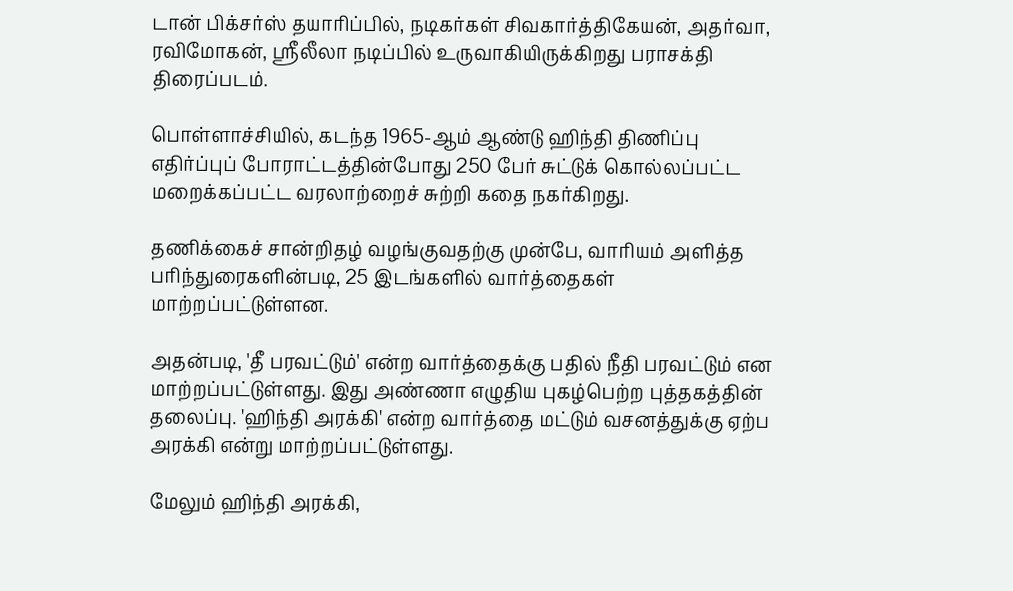டான் பிக்சர்ஸ் தயாரிப்பில், நடிகர்கள் சிவகார்த்திகேயன், அதர்வா, ரவிமோகன், ஸ்ரீலீலா நடிப்பில் உருவாகியிருக்கிறது பராசக்தி திரைப்படம்.

பொள்ளாச்சியில், கடந்த 1965-ஆம் ஆண்டு ஹிந்தி திணிப்பு எதிர்ப்புப் போராட்டத்தின்போது 250 பேர் சுட்டுக் கொல்லப்பட்ட மறைக்கப்பட்ட வரலாற்றைச் சுற்றி கதை நகர்கிறது.

தணிக்கைச் சான்றிதழ் வழங்குவதற்கு முன்பே, வாரியம் அளித்த பரிந்துரைகளின்படி, 25 இடங்களில் வார்த்தைகள் மாற்றப்பட்டுள்ளன.

அதன்படி, 'தீ பரவட்டும்' என்ற வார்த்தைக்கு பதில் நீதி பரவட்டும் என மாற்றப்பட்டுள்ளது. இது அண்ணா எழுதிய புகழ்பெற்ற புத்தகத்தின் தலைப்பு. 'ஹிந்தி அரக்கி' என்ற வார்த்தை மட்டும் வசனத்துக்கு ஏற்ப அரக்கி என்று மாற்றப்பட்டுள்ளது.

மேலும் ஹிந்தி அரக்கி,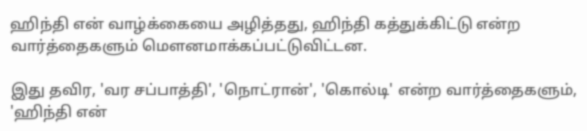ஹிந்தி என் வாழ்க்கையை அழித்தது, ஹிந்தி கத்துக்கிட்டு என்ற வார்த்தைகளும் மௌனமாக்கப்பட்டுவிட்டன.

இது தவிர, 'வர சப்பாத்தி', 'நொட்ரான்', 'கொல்டி' என்ற வார்த்தைகளும், 'ஹிந்தி என்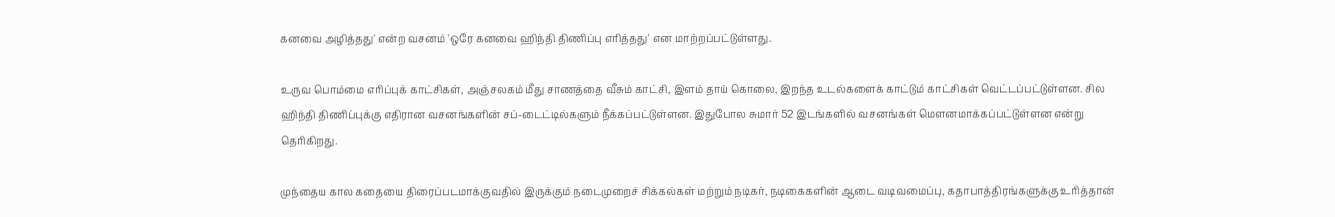கனவை அழித்தது' என்ற வசனம் 'ஒரே கனவை ஹிந்தி திணிப்பு எரித்தது' என மாற்றப்பட்டுள்ளது.

உருவ பொம்மை எரிப்புக் காட்சிகள், அஞ்சலகம் மீது சாணத்தை வீசும் காட்சி, இளம் தாய் கொலை, இறந்த உடல்களைக் காட்டும் காட்சிகள் வெட்டப்பட்டுள்ளன. சில ஹிந்தி திணிப்புக்கு எதிரான வசனங்களின் சப்-டைட்டில்களும் நீக்கப்பட்டுள்ளன. இதுபோல சுமார் 52 இடங்களில் வசனங்கள் மௌனமாக்கப்பட்டுள்ளன என்று தெரிகிறது.

முந்தைய கால கதையை திரைப்படமாக்குவதில் இருக்கும் நடைமுறைச் சிக்கல்கள் மற்றும் நடிகர், நடிகைகளின் ஆடை வடிவமைப்பு, கதாபாத்திரங்களுக்கு உரித்தான்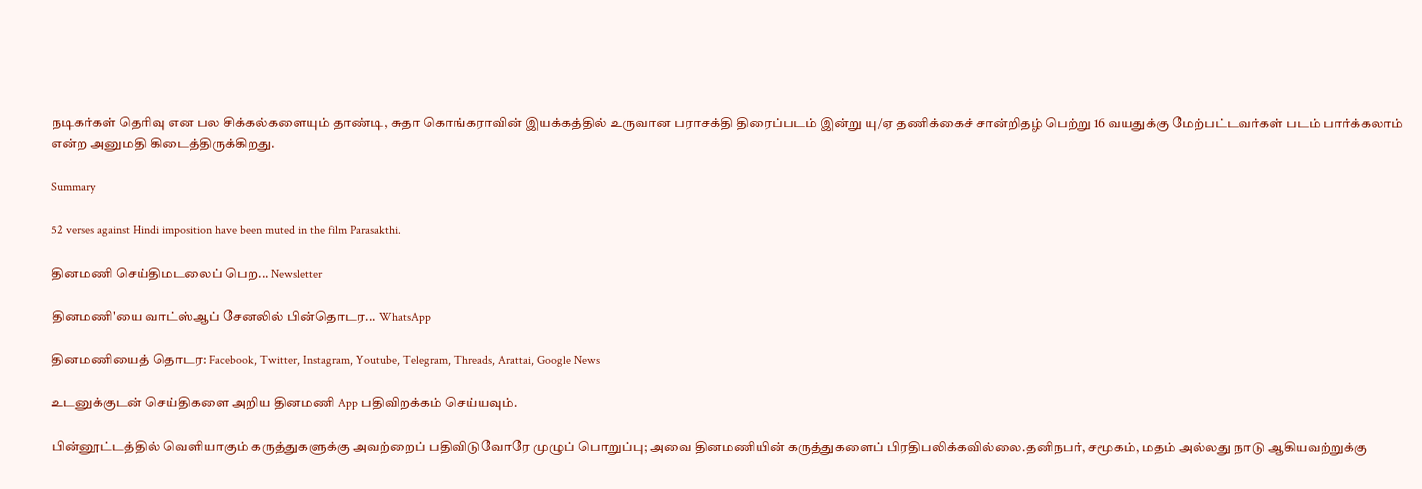நடிகர்கள் தெரிவு என பல சிக்கல்களையும் தாண்டி, சுதா கொங்கராவின் இயக்கத்தில் உருவான பராசக்தி திரைப்படம் இன்று யு/ஏ தணிக்கைச் சான்றிதழ் பெற்று 16 வயதுக்கு மேற்பட்டவர்கள் படம் பார்க்கலாம் என்ற அனுமதி கிடைத்திருக்கிறது.

Summary

52 verses against Hindi imposition have been muted in the film Parasakthi.

தினமணி செய்திமடலைப் பெற... Newsletter

தினமணி'யை வாட்ஸ்ஆப் சேனலில் பின்தொடர... WhatsApp

தினமணியைத் தொடர: Facebook, Twitter, Instagram, Youtube, Telegram, Threads, Arattai, Google News

உடனுக்குடன் செய்திகளை அறிய தினமணி App பதிவிறக்கம் செய்யவும்.

பின்னூட்டத்தில் வெளியாகும் கருத்துகளுக்கு அவற்றைப் பதிவிடுவோரே முழுப் பொறுப்பு; அவை தினமணியின் கருத்துகளைப் பிரதிபலிக்கவில்லை.தனிநபர், சமூகம், மதம் அல்லது நாடு ஆகியவற்றுக்கு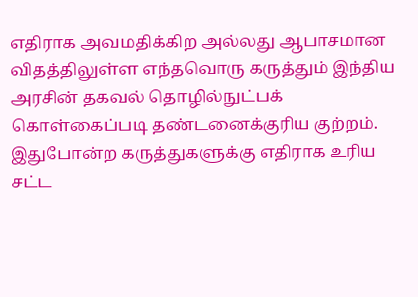எதிராக அவமதிக்கிற அல்லது ஆபாசமான விதத்திலுள்ள எந்தவொரு கருத்தும் இந்திய அரசின் தகவல் தொழில்நுட்பக் கொள்கைப்படி தண்டனைக்குரிய குற்றம். இதுபோன்ற கருத்துகளுக்கு எதிராக உரிய சட்ட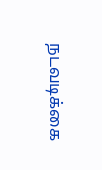நடவடிக்கை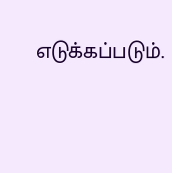எடுக்கப்படும்.